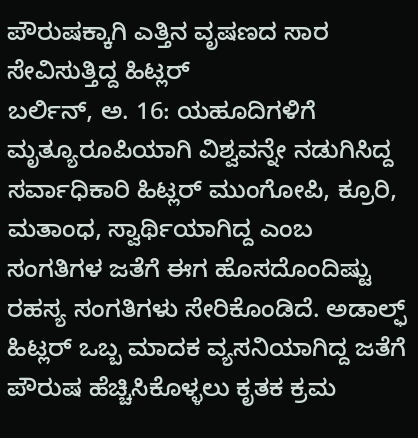ಪೌರುಷಕ್ಕಾಗಿ ಎತ್ತಿನ ವೃಷಣದ ಸಾರ ಸೇವಿಸುತ್ತಿದ್ದ ಹಿಟ್ಲರ್
ಬರ್ಲಿನ್, ಅ. 16: ಯಹೂದಿಗಳಿಗೆ ಮೃತ್ಯೂರೂಪಿಯಾಗಿ ವಿಶ್ವವನ್ನೇ ನಡುಗಿಸಿದ್ದ ಸರ್ವಾಧಿಕಾರಿ ಹಿಟ್ಲರ್ ಮುಂಗೋಪಿ, ಕ್ರೂರಿ, ಮತಾಂಧ, ಸ್ವಾರ್ಥಿಯಾಗಿದ್ದ ಎಂಬ ಸಂಗತಿಗಳ ಜತೆಗೆ ಈಗ ಹೊಸದೊಂದಿಷ್ಟು ರಹಸ್ಯ ಸಂಗತಿಗಳು ಸೇರಿಕೊಂಡಿದೆ. ಅಡಾಲ್ಫ್ ಹಿಟ್ಲರ್ ಒಬ್ಬ ಮಾದಕ ವ್ಯಸನಿಯಾಗಿದ್ದ ಜತೆಗೆ ಪೌರುಷ ಹೆಚ್ಚಿಸಿಕೊಳ್ಳಲು ಕೃತಕ ಕ್ರಮ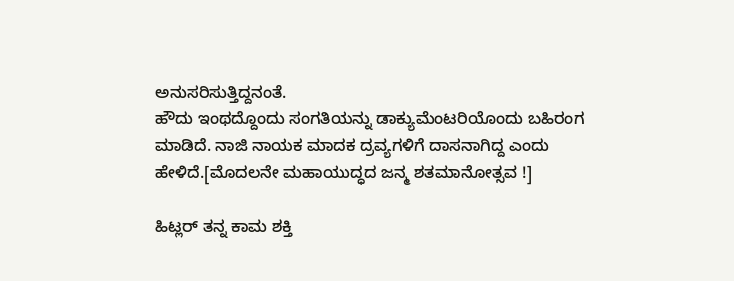ಅನುಸರಿಸುತ್ತಿದ್ದನಂತೆ.
ಹೌದು ಇಂಥದ್ದೊಂದು ಸಂಗತಿಯನ್ನು ಡಾಕ್ಯುಮೆಂಟರಿಯೊಂದು ಬಹಿರಂಗ ಮಾಡಿದೆ. ನಾಜಿ ನಾಯಕ ಮಾದಕ ದ್ರವ್ಯಗಳಿಗೆ ದಾಸನಾಗಿದ್ದ ಎಂದು ಹೇಳಿದೆ.[ಮೊದಲನೇ ಮಹಾಯುದ್ಧದ ಜನ್ಮ ಶತಮಾನೋತ್ಸವ !]

ಹಿಟ್ಲರ್ ತನ್ನ ಕಾಮ ಶಕ್ತಿ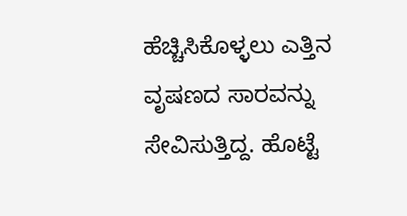ಹೆಚ್ಚಿಸಿಕೊಳ್ಳಲು ಎತ್ತಿನ ವೃಷಣದ ಸಾರವನ್ನು ಸೇವಿಸುತ್ತಿದ್ದ. ಹೊಟ್ಟೆ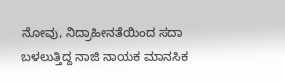ನೋವು, ನಿದ್ರಾಹೀನತೆಯಿಂದ ಸದಾ ಬಳಲುತ್ತಿದ್ದ ನಾಜಿ ನಾಯಕ ಮಾನಸಿಕ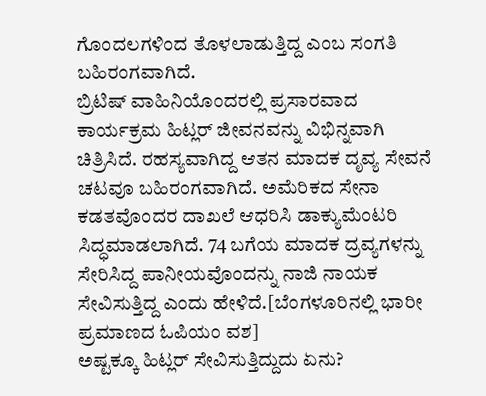ಗೊಂದಲಗಳಿಂದ ತೊಳಲಾಡುತ್ತಿದ್ದ ಎಂಬ ಸಂಗತಿ ಬಹಿರಂಗವಾಗಿದೆ.
ಬ್ರಿಟಿಷ್ ವಾಹಿನಿಯೊಂದರಲ್ಲಿ ಪ್ರಸಾರವಾದ ಕಾರ್ಯಕ್ರಮ ಹಿಟ್ಲರ್ ಜೀವನವನ್ನು ವಿಭಿನ್ನವಾಗಿ ಚಿತ್ರಿಸಿದೆ. ರಹಸ್ಯವಾಗಿದ್ದ ಆತನ ಮಾದಕ ದೃವ್ಯ ಸೇವನೆ ಚಟವೂ ಬಹಿರಂಗವಾಗಿದೆ. ಅಮೆರಿಕದ ಸೇನಾ ಕಡತವೊಂದರ ದಾಖಲೆ ಆಧರಿಸಿ ಡಾಕ್ಯುಮೆಂಟರಿ ಸಿದ್ಧಮಾಡಲಾಗಿದೆ. 74 ಬಗೆಯ ಮಾದಕ ದ್ರವ್ಯಗಳನ್ನು ಸೇರಿಸಿದ್ದ ಪಾನೀಯವೊಂದನ್ನು ನಾಜಿ ನಾಯಕ ಸೇವಿಸುತ್ತಿದ್ದ ಎಂದು ಹೇಳಿದೆ.[ಬೆಂಗಳೂರಿನಲ್ಲಿ ಭಾರೀ ಪ್ರಮಾಣದ ಓಪಿಯಂ ವಶ]
ಅಷ್ಟಕ್ಕೂ ಹಿಟ್ಲರ್ ಸೇವಿಸುತ್ತಿದ್ದುದು ಏನು?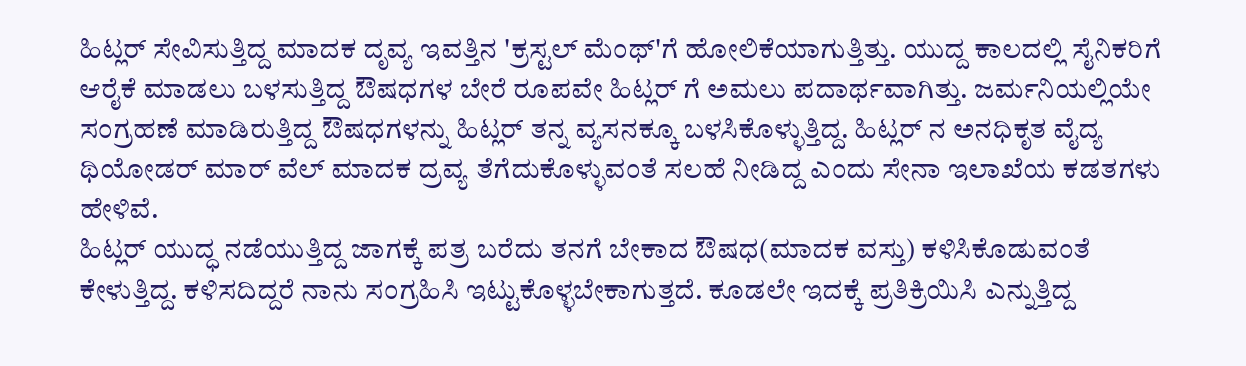ಹಿಟ್ಲರ್ ಸೇವಿಸುತ್ತಿದ್ದ ಮಾದಕ ದೃವ್ಯ ಇವತ್ತಿನ 'ಕ್ರಸ್ಟಲ್ ಮೆಂಥ್'ಗೆ ಹೋಲಿಕೆಯಾಗುತ್ತಿತ್ತು. ಯುದ್ದ ಕಾಲದಲ್ಲಿ ಸೈನಿಕರಿಗೆ ಆರೈಕೆ ಮಾಡಲು ಬಳಸುತ್ತಿದ್ದ ಔಷಧಗಳ ಬೇರೆ ರೂಪವೇ ಹಿಟ್ಲರ್ ಗೆ ಅಮಲು ಪದಾರ್ಥವಾಗಿತ್ತು. ಜರ್ಮನಿಯಲ್ಲಿಯೇ ಸಂಗ್ರಹಣೆ ಮಾಡಿರುತ್ತಿದ್ದ ಔಷಧಗಳನ್ನು ಹಿಟ್ಲರ್ ತನ್ನ ವ್ಯಸನಕ್ಕೂ ಬಳಸಿಕೊಳ್ಳುತ್ತಿದ್ದ. ಹಿಟ್ಲರ್ ನ ಅನಧಿಕೃತ ವೈದ್ಯ ಥಿಯೋಡರ್ ಮಾರ್ ವೆಲ್ ಮಾದಕ ದ್ರವ್ಯ ತೆಗೆದುಕೊಳ್ಳುವಂತೆ ಸಲಹೆ ನೀಡಿದ್ದ ಎಂದು ಸೇನಾ ಇಲಾಖೆಯ ಕಡತಗಳು ಹೇಳಿವೆ.
ಹಿಟ್ಲರ್ ಯುದ್ಧ ನಡೆಯುತ್ತಿದ್ದ ಜಾಗಕ್ಕೆ ಪತ್ರ ಬರೆದು ತನಗೆ ಬೇಕಾದ ಔಷಧ(ಮಾದಕ ವಸ್ತು) ಕಳಿಸಿಕೊಡುವಂತೆ ಕೇಳುತ್ತಿದ್ದ. ಕಳಿಸದಿದ್ದರೆ ನಾನು ಸಂಗ್ರಹಿಸಿ ಇಟ್ಟುಕೊಳ್ಳಬೇಕಾಗುತ್ತದೆ. ಕೂಡಲೇ ಇದಕ್ಕೆ ಪ್ರತಿಕ್ರಿಯಿಸಿ ಎನ್ನುತ್ತಿದ್ದ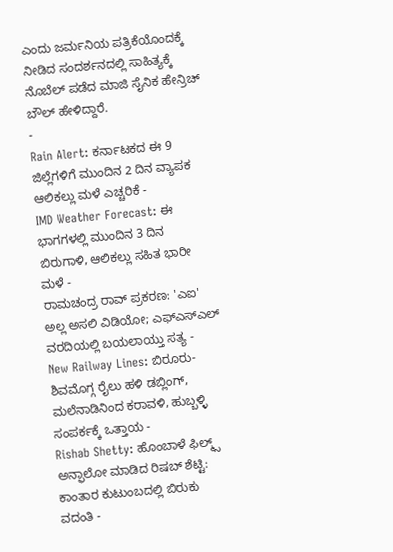ಎಂದು ಜರ್ಮನಿಯ ಪತ್ರಿಕೆಯೊಂದಕ್ಕೆ ನೀಡಿದ ಸಂದರ್ಶನದಲ್ಲಿ ಸಾಹಿತ್ಯಕ್ಕೆ ನೊಬೆಲ್ ಪಡೆದ ಮಾಜಿ ಸೈನಿಕ ಹೇನ್ರಿಚ್ ಬೌಲ್ ಹೇಳಿದ್ದಾರೆ.
-
Rain Alert: ಕರ್ನಾಟಕದ ಈ 9 ಜಿಲ್ಲೆಗಳಿಗೆ ಮುಂದಿನ 2 ದಿನ ವ್ಯಾಪಕ ಆಲಿಕಲ್ಲು ಮಳೆ ಎಚ್ಚರಿಕೆ -
IMD Weather Forecast: ಈ ಭಾಗಗಳಲ್ಲಿ ಮುಂದಿನ 3 ದಿನ ಬಿರುಗಾಳಿ, ಆಲಿಕಲ್ಲು ಸಹಿತ ಭಾರೀ ಮಳೆ -
ರಾಮಚಂದ್ರ ರಾವ್ ಪ್ರಕರಣ: 'ಎಐ' ಅಲ್ಲ ಅಸಲಿ ವಿಡಿಯೋ; ಎಫ್ಎಸ್ಎಲ್ ವರದಿಯಲ್ಲಿ ಬಯಲಾಯ್ತು ಸತ್ಯ -
New Railway Lines: ಬಿರೂರು-ಶಿವಮೊಗ್ಗ ರೈಲು ಹಳಿ ಡಬ್ಲಿಂಗ್, ಮಲೆನಾಡಿನಿಂದ ಕರಾವಳಿ, ಹುಬ್ಬಳ್ಳಿ ಸಂಪರ್ಕಕ್ಕೆ ಒತ್ತಾಯ -
Rishab Shetty: ಹೊಂಬಾಳೆ ಫಿಲ್ಮ್ಸ್ ಅನ್ಫಾಲೋ ಮಾಡಿದ ರಿಷಬ್ ಶೆಟ್ಟಿ: ಕಾಂತಾರ ಕುಟುಂಬದಲ್ಲಿ ಬಿರುಕು ವದಂತಿ -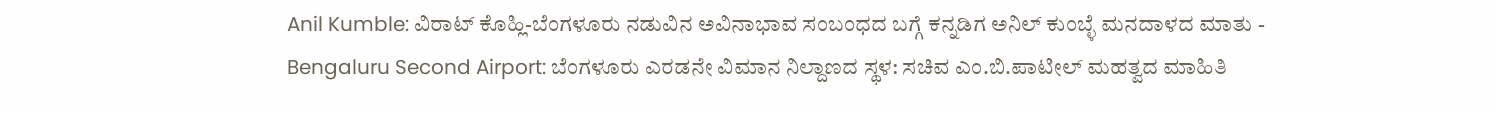Anil Kumble: ವಿರಾಟ್ ಕೊಹ್ಲಿ-ಬೆಂಗಳೂರು ನಡುವಿನ ಅವಿನಾಭಾವ ಸಂಬಂಧದ ಬಗ್ಗೆ ಕನ್ನಡಿಗ ಅನಿಲ್ ಕುಂಬ್ಳೆ ಮನದಾಳದ ಮಾತು -
Bengaluru Second Airport: ಬೆಂಗಳೂರು ಎರಡನೇ ವಿಮಾನ ನಿಲ್ದಾಣದ ಸ್ಥಳ: ಸಚಿವ ಎಂ.ಬಿ.ಪಾಟೀಲ್ ಮಹತ್ವದ ಮಾಹಿತಿ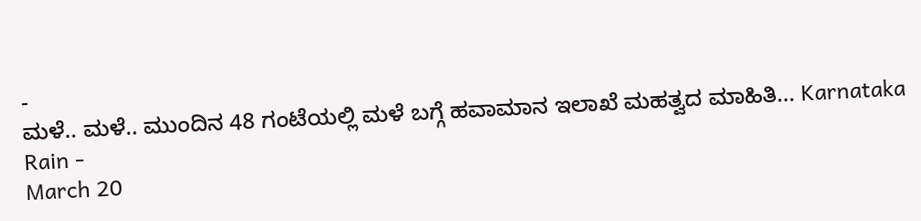-
ಮಳೆ.. ಮಳೆ.. ಮುಂದಿನ 48 ಗಂಟೆಯಲ್ಲಿ ಮಳೆ ಬಗ್ಗೆ ಹವಾಮಾನ ಇಲಾಖೆ ಮಹತ್ವದ ಮಾಹಿತಿ... Karnataka Rain -
March 20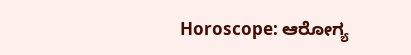Horoscope: ಆರೋಗ್ಯ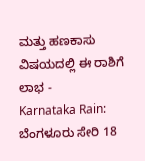ಮತ್ತು ಹಣಕಾಸು ವಿಷಯದಲ್ಲಿ ಈ ರಾಶಿಗೆ ಲಾಭ -
Karnataka Rain: ಬೆಂಗಳೂರು ಸೇರಿ 18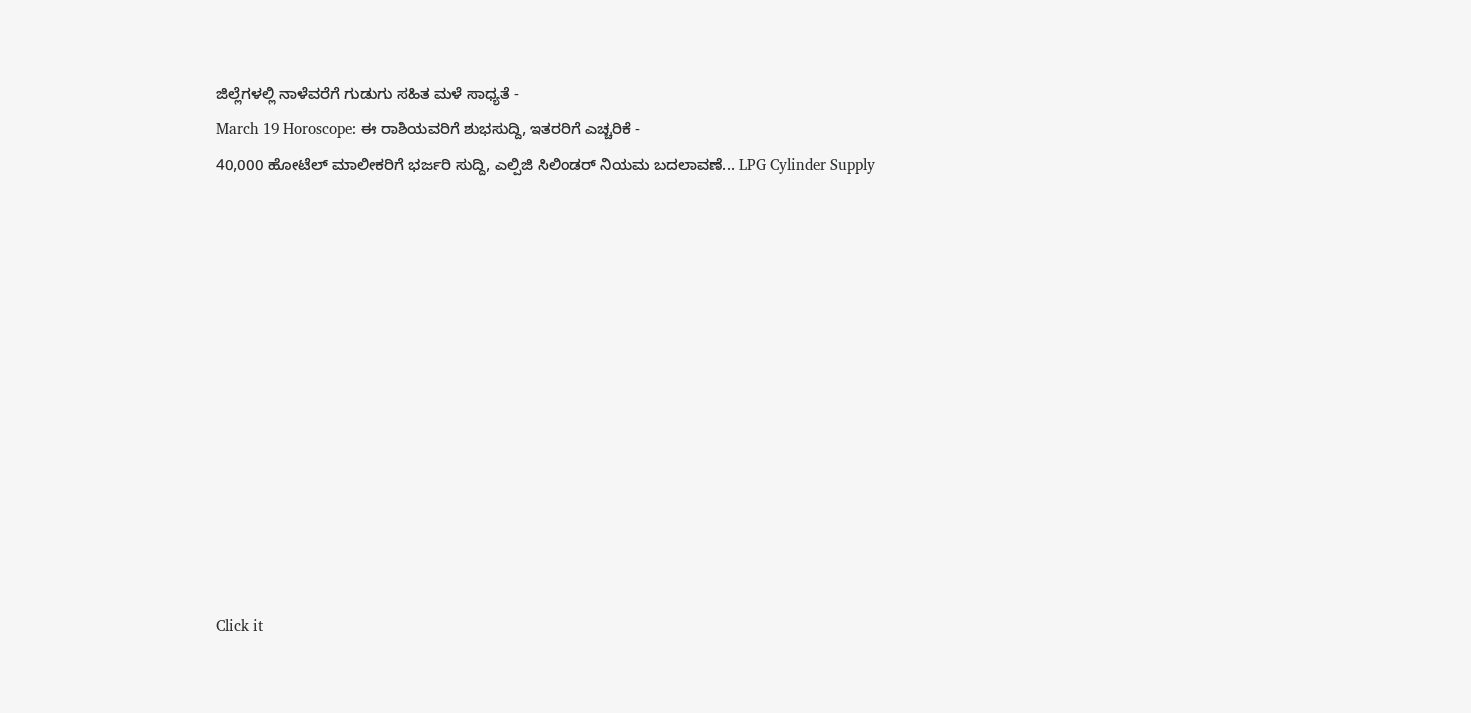ಜಿಲ್ಲೆಗಳಲ್ಲಿ ನಾಳೆವರೆಗೆ ಗುಡುಗು ಸಹಿತ ಮಳೆ ಸಾಧ್ಯತೆ -
March 19 Horoscope: ಈ ರಾಶಿಯವರಿಗೆ ಶುಭಸುದ್ದಿ, ಇತರರಿಗೆ ಎಚ್ಚರಿಕೆ -
40,000 ಹೋಟೆಲ್ ಮಾಲೀಕರಿಗೆ ಭರ್ಜರಿ ಸುದ್ದಿ, ಎಲ್ಪಿಜಿ ಸಿಲಿಂಡರ್ ನಿಯಮ ಬದಲಾವಣೆ... LPG Cylinder Supply












Click it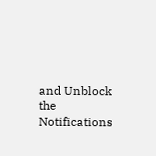and Unblock the Notifications